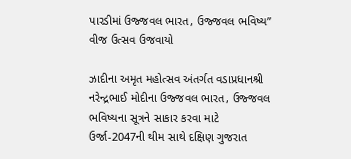પારડીમાં ઉજ્જવલ ભારત, ઉજ્જવલ ભવિષ્ય” વીજ ઉત્સવ ઉજવાયો

ઝાદીના અમૃત મહોત્સવ અંતર્ગત વડાપ્રધાનશ્રી નરેન્દ્રભાઈ મોદીના ઉજ્જવલ ભારત, ઉજ્જવલ ભવિષ્યના સૂત્રને સાકાર કરવા માટે ઉર્જા-2047ની થીમ સાથે દક્ષિણ ગુજરાત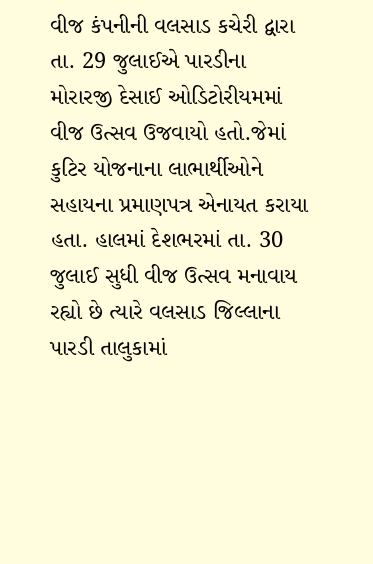વીજ કંપનીની વલસાડ કચેરી દ્વારા તા. 29 જુલાઈએ પારડીના મોરારજી દેસાઈ ઓડિટોરીયમમાં વીજ ઉત્સવ ઉજવાયો હતો.જેમાં કુટિર યોજનાના લાભાર્થીઓને સહાયના પ્રમાણપત્ર એનાયત કરાયા હતા. હાલમાં દેશભરમાં તા. 30 જુલાઈ સુધી વીજ ઉત્સવ મનાવાય રહ્યો છે ત્યારે વલસાડ જિલ્લાના પારડી તાલુકામાં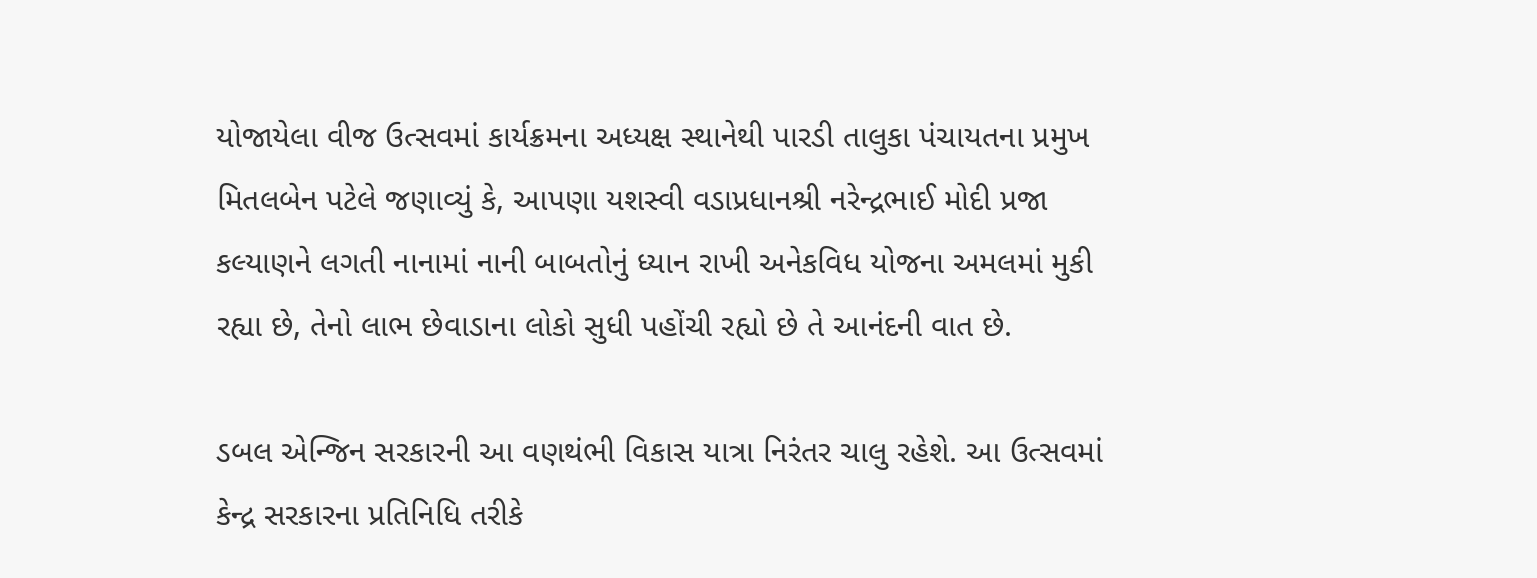યોજાયેલા વીજ ઉત્સવમાં કાર્યક્રમના અધ્યક્ષ સ્થાનેથી પારડી તાલુકા પંચાયતના પ્રમુખ મિતલબેન પટેલે જણાવ્યું કે, આપણા યશસ્વી વડાપ્રધાનશ્રી નરેન્દ્રભાઈ મોદી પ્રજા કલ્યાણને લગતી નાનામાં નાની બાબતોનું ધ્યાન રાખી અનેકવિધ યોજના અમલમાં મુકી રહ્યા છે, તેનો લાભ છેવાડાના લોકો સુધી પહોંચી રહ્યો છે તે આનંદની વાત છે.

ડબલ એન્જિન સરકારની આ વણથંભી વિકાસ યાત્રા નિરંતર ચાલુ રહેશે. આ ઉત્સવમાં કેન્દ્ર સરકારના પ્રતિનિધિ તરીકે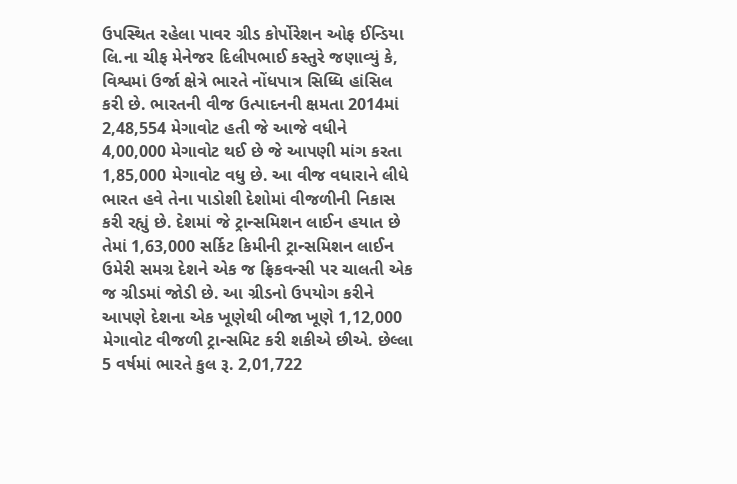ઉપસ્થિત રહેલા પાવર ગ્રીડ કોર્પોરેશન ઓફ ઈન્ડિયા લિ.ના ચીફ મેનેજર દિલીપભાઈ કસ્તુરે જણાવ્યું કે, વિશ્વમાં ઉર્જા ક્ષેત્રે ભારતે નોંધપાત્ર સિધ્ધિ હાંસિલ કરી છે. ભારતની વીજ ઉત્પાદનની ક્ષમતા 2014માં 2,48,554 મેગાવોટ હતી જે આજે વધીને 4,00,000 મેગાવોટ થઈ છે જે આપણી માંગ કરતા 1,85,000 મેગાવોટ વધુ છે. આ વીજ વધારાને લીધે ભારત હવે તેના પાડોશી દેશોમાં વીજળીની નિકાસ કરી રહ્યું છે. દેશમાં જે ટ્રાન્સમિશન લાઈન હયાત છે તેમાં 1,63,000 સર્કિટ કિમીની ટ્રાન્સમિશન લાઈન ઉમેરી સમગ્ર દેશને એક જ ફ્રિકવન્સી પર ચાલતી એક જ ગ્રીડમાં જોડી છે. આ ગ્રીડનો ઉપયોગ કરીને આપણે દેશના એક ખૂણેથી બીજા ખૂણે 1,12,000 મેગાવોટ વીજળી ટ્રાન્સમિટ કરી શકીએ છીએ. છેલ્લા 5 વર્ષમાં ભારતે કુલ રૂ. 2,01,722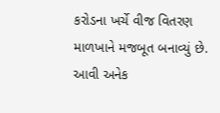કરોડના ખર્ચે વીજ વિતરણ માળખાને મજબૂત બનાવ્યું છે. આવી અનેક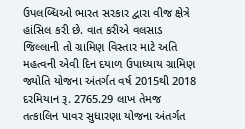ઉપલબ્ધિઓ ભારત સરકાર દ્વારા વીજ ક્ષેત્રે હાંસિલ કરી છે. વાત કરીએ વલસાડ જિલ્લાની તો ગ્રામિણ વિસ્તાર માટે અતિ મહત્વની એવી દિન દયાળ ઉપાધ્યાય ગ્રામિણ જ્યોતિ યોજના અંતર્ગત વર્ષ 2015થી 2018 દરમિયાન રૂ. 2765.29 લાખ તેમજ તત્કાલિન પાવર સુધારણા યોજના અંતર્ગત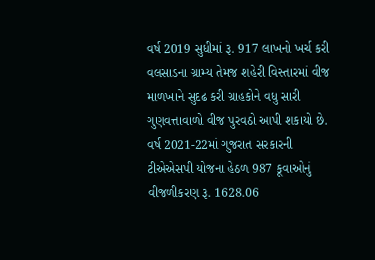વર્ષ 2019 સુધીમાં રૂ. 917 લાખનો ખર્ચ કરી વલસાડના ગ્રામ્ય તેમજ શહેરી વિસ્તારમાં વીજ માળખાને સુદઢ કરી ગ્રાહકોને વધુ સારી ગુણવત્તાવાળો વીજ પુરવઠો આપી શકાયો છે. વર્ષ 2021-22માં ગુજરાત સરકારની ટીએએસપી યોજના હેઠળ 987 કૂવાઓનું વીજળીકરણ રૂ. 1628.06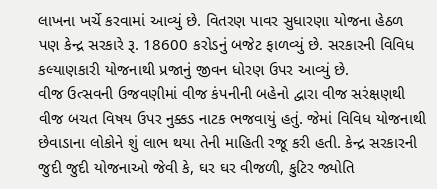લાખના ખર્ચે કરવામાં આવ્યું છે. વિતરણ પાવર સુધારણા યોજના હેઠળ પણ કેન્દ્ર સરકારે રૂ. 18600 કરોડનું બજેટ ફાળવ્યું છે. સરકારની વિવિધ કલ્યાણકારી યોજનાથી પ્રજાનું જીવન ધોરણ ઉપર આવ્યું છે.
વીજ ઉત્સવની ઉજવણીમાં વીજ કંપનીની બહેનો દ્વારા વીજ સરંક્ષણથી વીજ બચત વિષય ઉપર નુક્કડ નાટક ભજવાયું હતું. જેમાં વિવિધ યોજનાથી છેવાડાના લોકોને શું લાભ થયા તેની માહિતી રજૂ કરી હતી. કેન્દ્ર સરકારની જુદી જુદી યોજનાઓ જેવી કે, ઘર ઘર વીજળી, કુટિર જ્યોતિ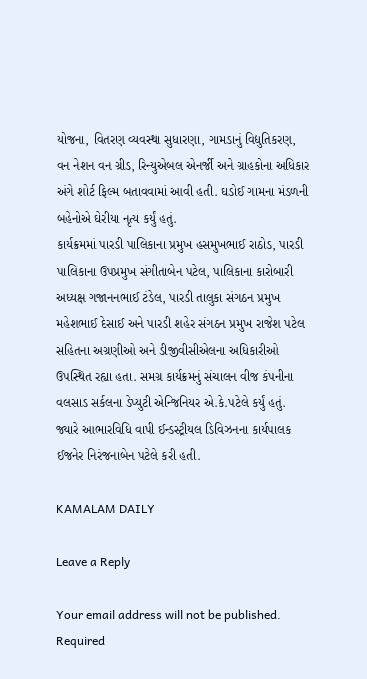યોજના, વિતરણ વ્યવસ્થા સુધારણા, ગામડાનું વિદ્યુતિકરણ, વન નેશન વન ગ્રીડ, રિન્યુએબલ એનર્જી અને ગ્રાહકોના અધિકાર અંગે શોર્ટ ફિલ્મ બતાવવામાં આવી હતી. ઘડોઈ ગામના મંડળની બહેનોએ ઘેરીયા નૃત્ય કર્યું હતું.
કાર્યક્રમમાં પારડી પાલિકાના પ્રમુખ હસમુખભાઈ રાઠોડ, પારડી પાલિકાના ઉપપ્રમુખ સંગીતાબેન પટેલ, પાલિકાના કારોબારી અધ્યક્ષ ગજાનનભાઈ ટંડેલ, પારડી તાલુકા સંગઠન પ્રમુખ મહેશભાઈ દેસાઈ અને પારડી શહેર સંગઠન પ્રમુખ રાજેશ પટેલ સહિતના અગ્રણીઓ અને ડીજીવીસીએલના અધિકારીઓ ઉપસ્થિત રહ્યા હતા. સમગ્ર કાર્યક્રમનું સંચાલન વીજ કંપનીના વલસાડ સર્કલના ડેપ્યુટી એન્જિનિયર એ.કે.પટેલે કર્યું હતું. જ્યારે આભારવિધિ વાપી ઈન્ડસ્ટ્રીયલ ડિવિઝનના કાર્યપાલક ઈજનેર નિરંજનાબેન પટેલે કરી હતી.

KAMALAM DAILY

Leave a Reply

Your email address will not be published. Required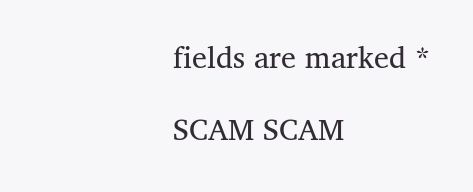fields are marked *

SCAM SCAM